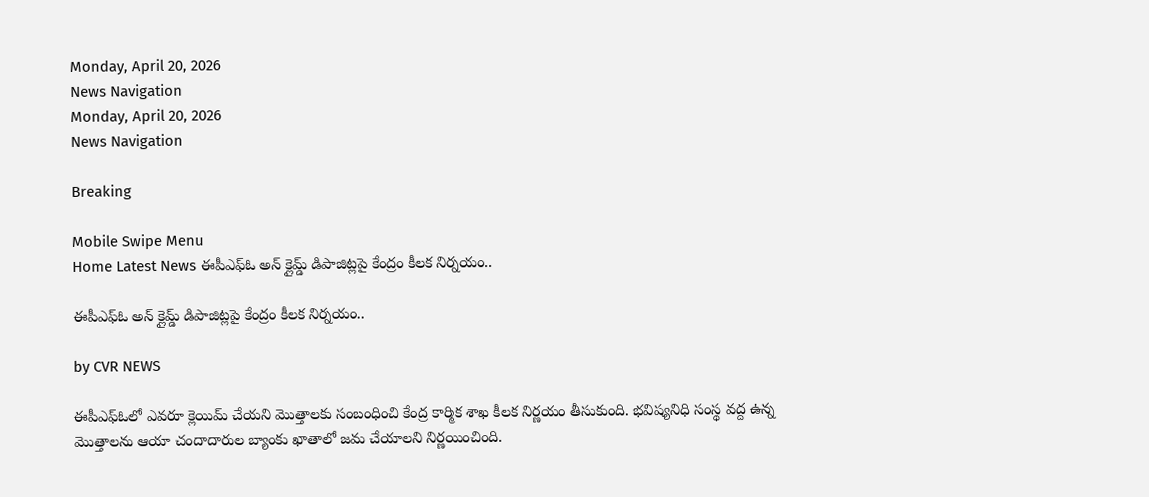Monday, April 20, 2026
News Navigation
Monday, April 20, 2026
News Navigation

Breaking

Mobile Swipe Menu
Home Latest News ఈపీఎఫ్ఓ అన్ క్లైమ్డ్ డిపాజిట్లపై కేంద్రం కీలక నిర్నయం..

ఈపీఎఫ్ఓ అన్ క్లైమ్డ్ డిపాజిట్లపై కేంద్రం కీలక నిర్నయం..

by CVR NEWS

ఈపీఎఫ్‌ఓలో ఎవరూ క్లెయిమ్‌ చేయని మొత్తాలకు సంబంధించి కేంద్ర కార్మిక శాఖ కీలక నిర్ణయం తీసుకుంది. భవిష్యనిధి సంస్థ వద్ద ఉన్న మొత్తాలను ఆయా చందాదారుల బ్యాంకు ఖాతాలో జమ చేయాలని నిర్ణయించింది.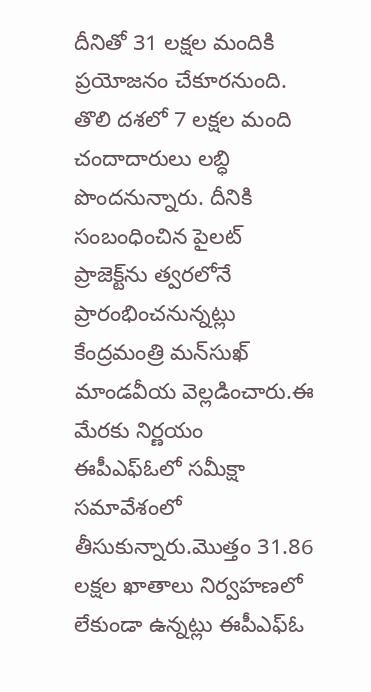దీనితో 31 లక్షల మందికి ప్రయోజనం చేకూరనుంది. తొలి దశలో 7 లక్షల మంది చందాదారులు లబ్ధి పొందనున్నారు. దీనికి సంబంధించిన పైలట్‌ ప్రాజెక్ట్‌ను త్వరలోనే ప్రారంభించనున్నట్లు కేంద్రమంత్రి మన్‌సుఖ్‌ మాండవీయ వెల్లడించారు.ఈ మేరకు నిర్ణయం ఈపీఎఫ్‌ఓలో సమీక్షా సమావేశంలో తీసుకున్నారు.మొత్తం 31.86 లక్షల ఖాతాలు నిర్వహణలో లేకుండా ఉన్నట్లు ఈపీఎఫ్‌ఓ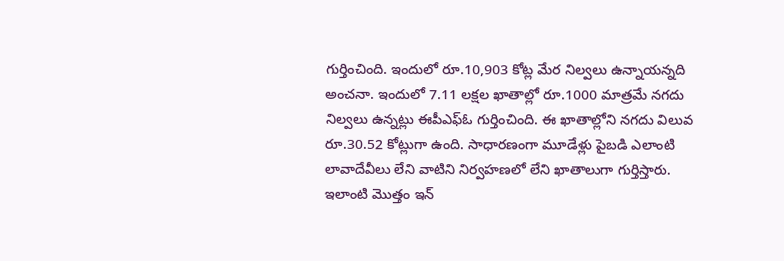గుర్తించింది. ఇందులో రూ.10,903 కోట్ల మేర నిల్వలు ఉన్నాయన్నది అంచనా. ఇందులో 7.11 లక్షల ఖాతాల్లో రూ.1000 మాత్రమే నగదు నిల్వలు ఉన్నట్లు ఈపీఎఫ్‌ఓ గుర్తించింది. ఈ ఖాతాల్లోని నగదు విలువ రూ.30.52 కోట్లుగా ఉంది. సాధారణంగా మూడేళ్లు పైబడి ఎలాంటి లావాదేవీలు లేని వాటిని నిర్వహణలో లేని ఖాతాలుగా గుర్తిస్తారు. ఇలాంటి మొత్తం ఇన్‌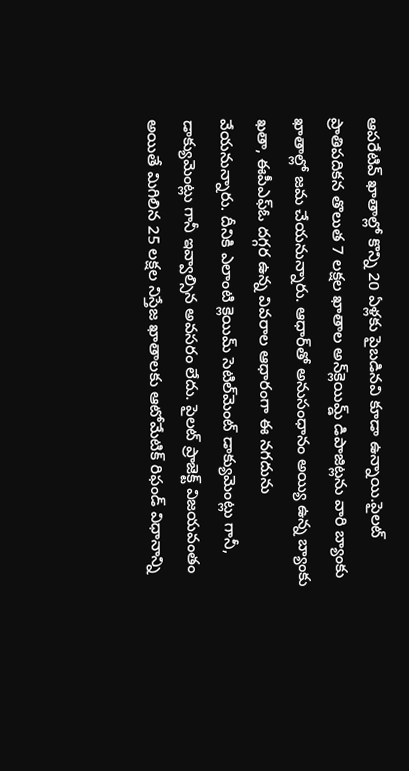ఆపరేటివ్‌ ఖాతాల్లో కొన్ని 20 ఏళ్లకు పైబడినవి కూడా ఉన్నాయి.పైలట్‌ ప్రాతిపదికన తొలుత 7 లక్షల ఖాతాల అన్‌క్లెయిమ్డ్‌ డిపాజిట్లను వారి బ్యాంకు ఖాతాల్లో జమ చేయనున్నారు. ఆధార్‌తో అనుసంధానం అయ్యి ఉన్న బ్యాంకు ఖతా, ఈపీఎఫ్‌ఓ దగ్గర ఉన్న వివరాల ఆధారంగా ఈ నగదును వేయనున్నారు. దీనికి ఎలాంటి క్లెయిమ్‌ సెటిల్‌మెంట్‌ డాక్యుమెంట్లు గానీ, డాక్యుమెంట్లు గానీ ఇవ్వాల్సిన అవసరం లేదు. పైలట్‌ ప్రాజెక్ట్‌ విజయవంతం అయితే మిగిలిన 25 లక్షల నిస్తేజ ఖాతాలకు ఆటోమేటిక్‌ రిఫండ్‌ విధానాన్ని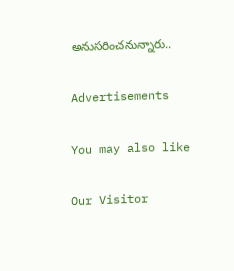అనుసరించనున్నారు..

Advertisements

You may also like

Our Visitor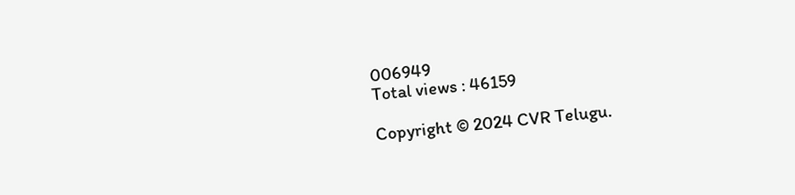006949
Total views : 46159

Copyright © 2024 CVR Telugu.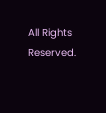All Rights Reserved.